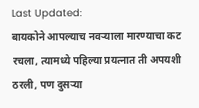Last Updated:
बायकोने आपल्याच नवऱ्याला मारण्याचा कट रचला, त्यामध्ये पहिल्या प्रयत्नात ती अपयशी ठरली, पण दुसऱ्या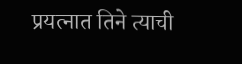प्रयत्नात तिने त्याची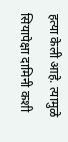हत्या केली आहे. त्यामुळे सियापेक्षा दामिनी कशी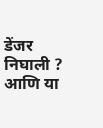डेंजर निघाली ? आणि या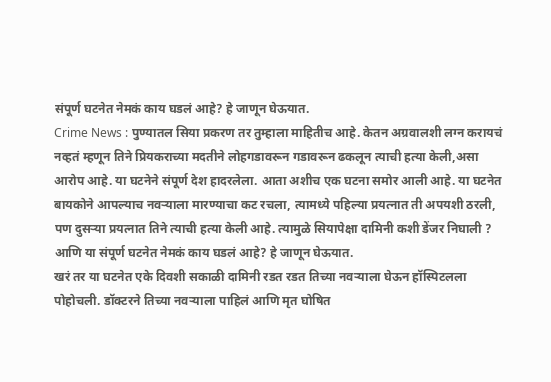संपूर्ण घटनेत नेमकं काय घडलं आहे? हे जाणून घेऊयात.
Crime News : पुण्यातल सिया प्रकरण तर तुम्हाला माहितीच आहे. केतन अग्रवालशी लग्न करायचं नव्हतं म्हणून तिने प्रियकराच्या मदतीने लोहगडावरून गडावरून ढकलून त्याची हत्या केली,असा आरोप आहे. या घटनेने संपूर्ण देश हादरलेला. आता अशीच एक घटना समोर आली आहे. या घटनेत बायकोने आपल्याच नवऱ्याला मारण्याचा कट रचला, त्यामध्ये पहिल्या प्रयत्नात ती अपयशी ठरली, पण दुसऱ्या प्रयत्नात तिने त्याची हत्या केली आहे. त्यामुळे सियापेक्षा दामिनी कशी डेंजर निघाली ? आणि या संपूर्ण घटनेत नेमकं काय घडलं आहे? हे जाणून घेऊयात.
खरं तर या घटनेत एके दिवशी सकाळी दामिनी रडत रडत तिच्या नवऱ्याला घेऊन हॉस्पिटलला पोहोचली. डॉक्टरने तिच्या नवऱ्याला पाहिलं आणि मृत घोषित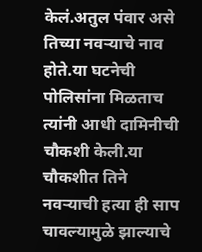केलं.अतुल पंवार असे तिच्या नवऱ्याचे नाव होते.या घटनेची पोलिसांना मिळताच त्यांनी आधी दामिनीची चौकशी केली.या चौकशीत तिने नवऱ्याची हत्या ही साप चावल्यामुळे झाल्याचे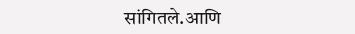सांगितले.आणि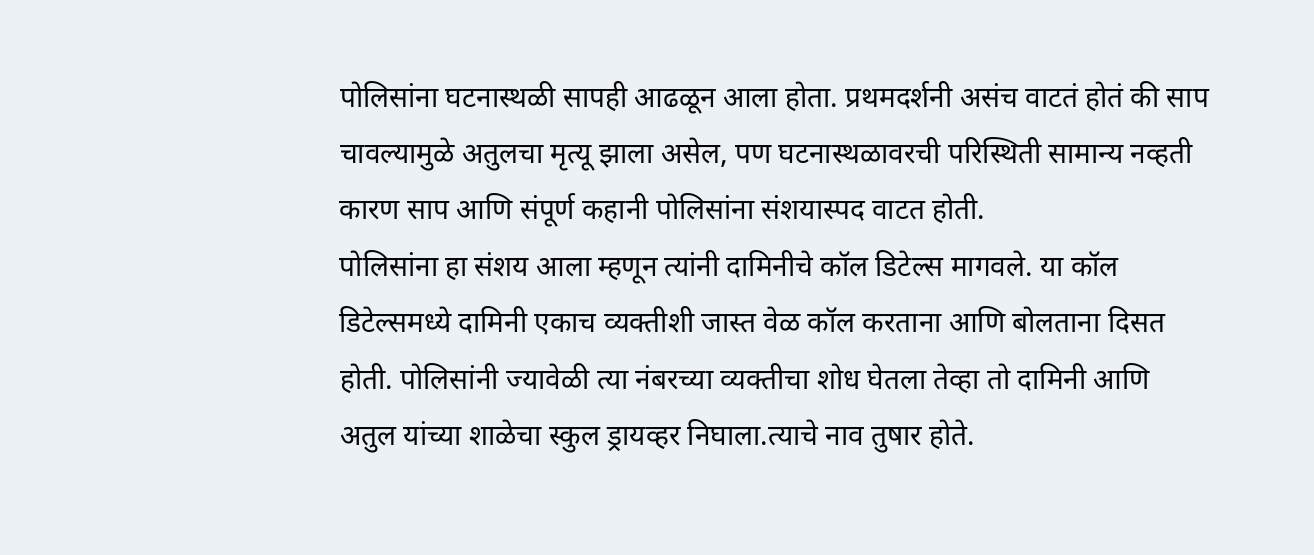पोलिसांना घटनास्थळी सापही आढळून आला होता. प्रथमदर्शनी असंच वाटतं होतं की साप चावल्यामुळे अतुलचा मृत्यू झाला असेल, पण घटनास्थळावरची परिस्थिती सामान्य नव्हती कारण साप आणि संपूर्ण कहानी पोलिसांना संशयास्पद वाटत होती.
पोलिसांना हा संशय आला म्हणून त्यांनी दामिनीचे कॉल डिटेल्स मागवले. या कॉल डिटेल्समध्ये दामिनी एकाच व्यक्तीशी जास्त वेळ कॉल करताना आणि बोलताना दिसत होती. पोलिसांनी ज्यावेळी त्या नंबरच्या व्यक्तीचा शोध घेतला तेव्हा तो दामिनी आणि अतुल यांच्या शाळेचा स्कुल ड्रायव्हर निघाला.त्याचे नाव तुषार होते.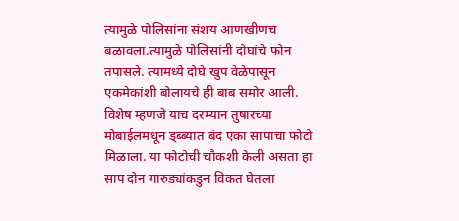त्यामुळे पोलिसांना संशय आणखीणच बळावला.त्यामुळे पोलिसांनी दोघांचे फोन तपासले. त्यामध्ये दोघे खुप वेळेपासून एकमेकांशी बोलायचे ही बाब समोर आली. विशेष म्हणजे याच दरम्यान तुषारच्या मोबाईलमधून ड्ब्ब्यात बंद एका सापाचा फोटो मिळाला. या फोटोची चौकशी केली असता हा साप दोन गारुड्यांकडुन विकत घेतला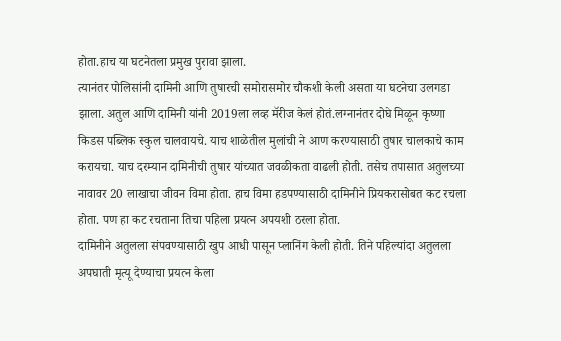होता.हाच या घटनेतला प्रमुख पुरावा झाला.
त्यानंतर पोलिसांनी दामिनी आणि तुषारची समोरासमोर चौकशी केली असता या घटनेचा उलगडा झाला. अतुल आणि दामिनी यांनी 2019ला लव्ह मॅरीज केलं होतं.लग्नानंतर दोघे मिळून कृष्णा किडस पब्लिक स्कुल चालवायचे. याच शाळेतील मुलांची ने आण करण्यासाठी तुषार चालकाचे काम करायचा. याच दरम्यान दामिनीची तुषार यांच्यात जवळीकता वाढली होती. तसेच तपासात अतुलच्या नावावर 20 लाखाचा जीवन विमा होता. हाच विमा हडपण्यासाठी दामिनीने प्रियकरासोबत कट रचला होता. पण हा कट रचताना तिचा पहिला प्रयत्न अपयशी ठरला होता.
दामिनीने अतुलला संपवण्यासाठी खुप आधी पासून प्लानिंग केली होती. तिने पहिल्यांदा अतुलला अपघाती मृत्यू देण्याचा प्रयत्न केला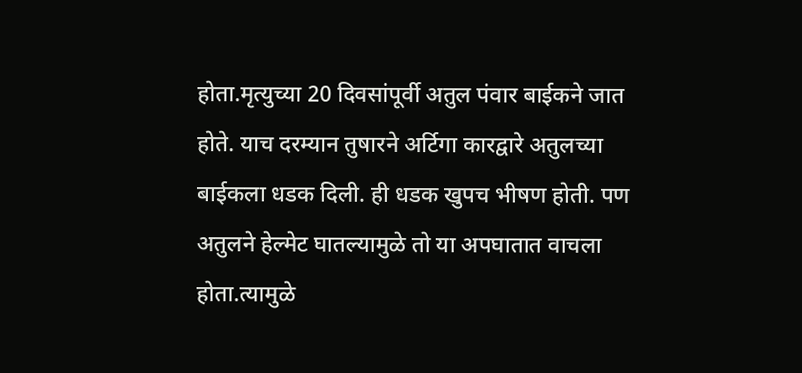होता.मृत्युच्या 20 दिवसांपूर्वी अतुल पंवार बाईकने जात होते. याच दरम्यान तुषारने अर्टिगा कारद्वारे अतुलच्या बाईकला धडक दिली. ही धडक खुपच भीषण होती. पण अतुलने हेल्मेट घातल्यामुळे तो या अपघातात वाचला होता.त्यामुळे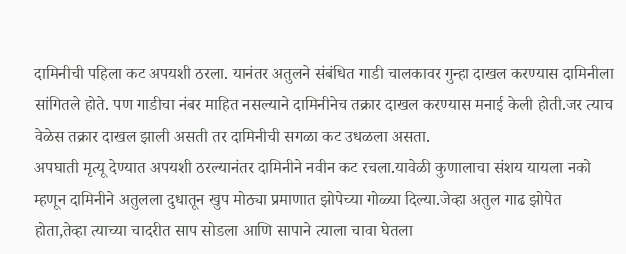दामिनीची पहिला कट अपयशी ठरला. यानंतर अतुलने संबंधित गाडी चालकावर गुन्हा दाखल करण्यास दामिनीला सांगितले होते. पण गाडीचा नंबर माहित नसल्याने दामिनीनेच तक्रार दाखल करण्यास मनाई केली होती.जर त्याच वेळेस तक्रार दाखल झाली असती तर दामिनीची सगळा कट उधळला असता.
अपघाती मृत्यू देण्यात अपयशी ठरल्यानंतर दामिनीने नवीन कट रचला.यावेळी कुणालाचा संशय यायला नको म्हणून दामिनीने अतुलला दुधातून खुप मोठ्या प्रमाणात झोपेच्या गोळ्या दिल्या.जेव्हा अतुल गाढ झोपेत होता,तेव्हा त्याच्या चादरीत साप सोडला आणि सापाने त्याला चावा घेतला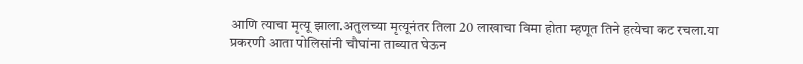आणि त्याचा मृत्यू झाला.अतुलच्या मृत्यूनंतर तिला 20 लाखाचा विमा होता म्हणूत तिने हत्येचा कट रचला.या प्रकरणी आता पोलिसांनी चौघांना ताब्यात घेऊन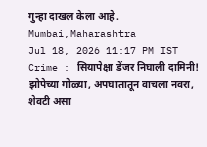गुन्हा दाखल केला आहे.
Mumbai,Maharashtra
Jul 18, 2026 11:17 PM IST
Crime : सियापेक्षा डेंजर निघाली दामिनी! झोपेच्या गोळ्या, अपघातातून वाचला नवरा, शेवटी असा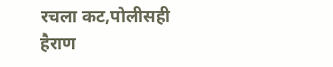रचला कट,पोलीसही हैराण